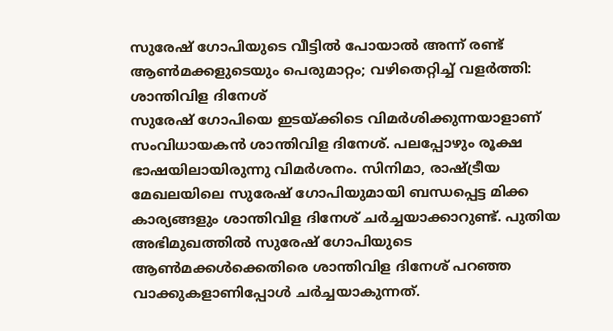സുരേഷ് ഗോപിയുടെ വീട്ടിൽ പോയാൽ അന്ന് രണ്ട് ആൺമക്കളുടെയും പെരുമാറ്റം; വഴിതെറ്റിച്ച് വളർത്തി: ശാന്തിവിള ദിനേശ്
സുരേഷ് ഗോപിയെ ഇടയ്ക്കിടെ വിമർശിക്കുന്നയാളാണ് സംവിധായകൻ ശാന്തിവിള ദിനേശ്. പലപ്പോഴും രൂക്ഷ ഭാഷയിലായിരുന്നു വിമർശനം. സിനിമാ, രാഷ്ട്രീയ മേഖലയിലെ സുരേഷ് ഗോപിയുമായി ബന്ധപ്പെട്ട മിക്ക കാര്യങ്ങളും ശാന്തിവിള ദിനേശ് ചർച്ചയാക്കാറുണ്ട്. പുതിയ അഭിമുഖത്തിൽ സുരേഷ് ഗോപിയുടെ ആൺമക്കൾക്കെതിരെ ശാന്തിവിള ദിനേശ് പറഞ്ഞ വാക്കുകളാണിപ്പോൾ ചർച്ചയാകുന്നത്.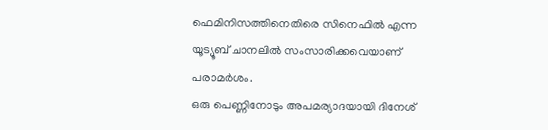ഫെമിനിസത്തിനെതിരെ സിനെഫിൽ എന്ന യൂട്യൂബ് ചാനലിൽ സംസാരിക്കവെയാണ് പരാമർശം.
ഒരു പെണ്ണിനോടും അപമര്യാദയായി ദിനേശ്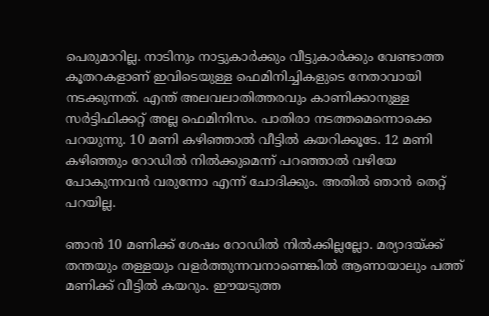പെരുമാറില്ല. നാടിനും നാട്ടുകാർക്കും വീട്ടുകാർക്കും വേണ്ടാത്ത കൂതറകളാണ് ഇവിടെയുള്ള ഫെമിനിച്ചികളുടെ നേതാവായി നടക്കുന്നത്. എന്ത് അലവലാതിത്തരവും കാണിക്കാനുള്ള സർട്ടിഫിക്കറ്റ് അല്ല ഫെമിനിസം. പാതിരാ നടത്തമെന്നൊക്കെ പറയുന്നു. 10 മണി കഴിഞ്ഞാൽ വീട്ടിൽ കയറിക്കൂടേ. 12 മണി കഴിഞ്ഞും റോഡിൽ നിൽക്കുമെന്ന് പറഞ്ഞാൽ വഴിയേ പോകുന്നവൻ വരുന്നോ എന്ന് ചോദിക്കും. അതിൽ ഞാൻ തെറ്റ് പറയില്ല.

ഞാൻ 10 മണിക്ക് ശേഷം റോഡിൽ നിൽക്കില്ലല്ലോ. മര്യാദയ്ക്ക് തന്തയും തള്ളയും വളർത്തുന്നവനാണെങ്കിൽ ആണായാലും പത്ത് മണിക്ക് വീട്ടിൽ കയറും. ഈയടുത്ത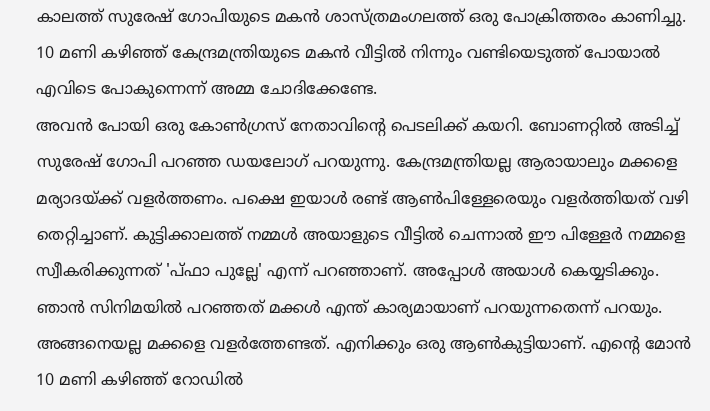കാലത്ത് സുരേഷ് ഗോപിയുടെ മകൻ ശാസ്ത്രമംഗലത്ത് ഒരു പോക്രിത്തരം കാണിച്ചു. 10 മണി കഴിഞ്ഞ് കേന്ദ്രമന്ത്രിയുടെ മകൻ വീട്ടിൽ നിന്നും വണ്ടിയെടുത്ത് പോയാൽ എവിടെ പോകുന്നെന്ന് അമ്മ ചോദിക്കേണ്ടേ.
അവൻ പോയി ഒരു കോൺഗ്രസ് നേതാവിന്റെ പെടലിക്ക് കയറി. ബോണറ്റിൽ അടിച്ച് സുരേഷ് ഗോപി പറഞ്ഞ ഡയലോഗ് പറയുന്നു. കേന്ദ്രമന്ത്രിയല്ല ആരായാലും മക്കളെ മര്യാദയ്ക്ക് വളർത്തണം. പക്ഷെ ഇയാൾ രണ്ട് ആൺപിള്ളേരെയും വളർത്തിയത് വഴി തെറ്റിച്ചാണ്. കുട്ടിക്കാലത്ത് നമ്മൾ അയാളുടെ വീട്ടിൽ ചെന്നാൽ ഈ പിള്ളേർ നമ്മളെ സ്വീകരിക്കുന്നത് 'പ്ഫാ പുല്ലേ' എന്ന് പറഞ്ഞാണ്. അപ്പോൾ അയാൾ കെയ്യടിക്കും. ഞാൻ സിനിമയിൽ പറഞ്ഞത് മക്കൾ എന്ത് കാര്യമായാണ് പറയുന്നതെന്ന് പറയും.
അങ്ങനെയല്ല മക്കളെ വളർത്തേണ്ടത്. എനിക്കും ഒരു ആൺകുട്ടിയാണ്. എന്റെ മോൻ 10 മണി കഴിഞ്ഞ് റോഡിൽ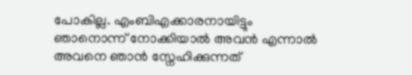പോകില്ല. എംബിഎക്കാരനായിട്ടും ഞാനൊന്ന് നോക്കിയാൽ അവൻ എന്നാൽ അവനെ ഞാൻ സ്നേഹിക്കുന്നത്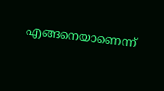എങ്ങനെയാണെന്ന്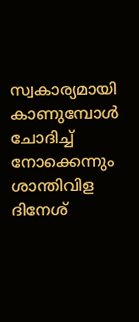സ്വകാര്യമായി കാണുമ്പോൾ ചോദിച്ച് നോക്കെന്നും ശാന്തിവിള ദിനേശ്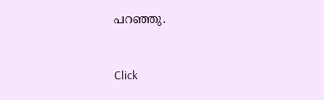പറഞ്ഞു.


Click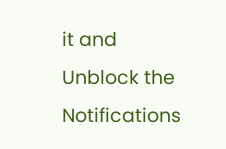it and Unblock the Notifications